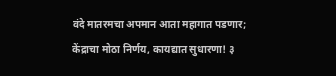वंदे मातरमचा अपमान आता महागात पडणार; केंद्राचा मोठा निर्णय, कायद्यात सुधारणा! ३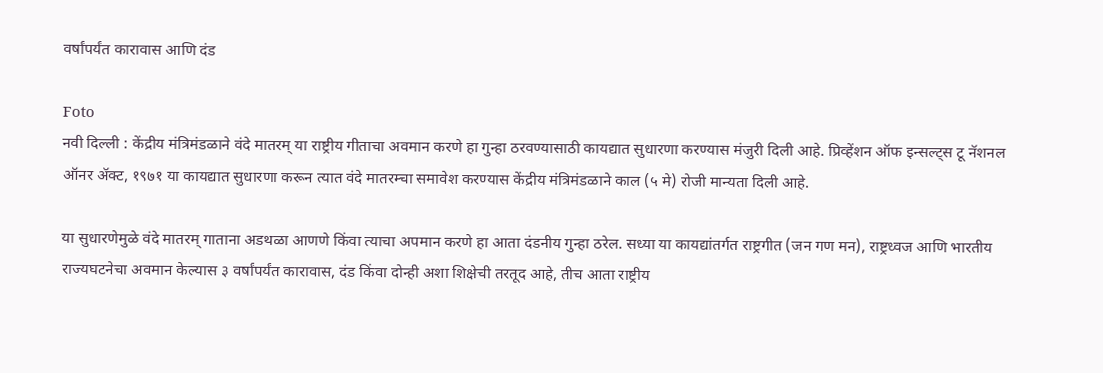वर्षांपर्यंत कारावास आणि दंड

Foto
नवी दिल्ली : केंद्रीय मंत्रिमंडळाने वंदे मातरम् या राष्ट्रीय गीताचा अवमान करणे हा गुन्हा ठरवण्यासाठी कायद्यात सुधारणा करण्यास मंजुरी दिली आहे. प्रिव्हेंशन ऑफ इन्सल्ट्स टू नॅशनल ऑनर अ‍ॅक्ट, १९७१ या कायद्यात सुधारणा करून त्यात वंदे मातरम्चा समावेश करण्यास केंद्रीय मंत्रिमंडळाने काल (५ मे) रोजी मान्यता दिली आहे.

या सुधारणेमुळे वंदे मातरम् गाताना अडथळा आणणे किंवा त्याचा अपमान करणे हा आता दंडनीय गुन्हा ठरेल. सध्या या कायद्यांतर्गत राष्ट्रगीत (जन गण मन), राष्ट्रध्वज आणि भारतीय राज्यघटनेचा अवमान केल्यास ३ वर्षांपर्यंत कारावास, दंड किंवा दोन्ही अशा शिक्षेची तरतूद आहे, तीच आता राष्ट्रीय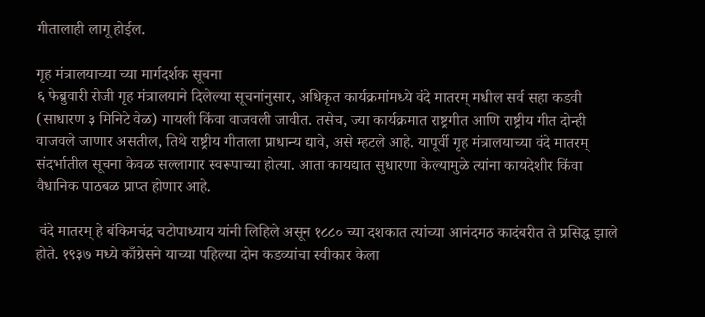गीतालाही लागू होईल.

गृह मंत्रालयाच्या च्या मार्गदर्शक सूचना
६ फेब्रुवारी रोजी गृह मंत्रालयाने दिलेल्या सूचनांनुसार, अधिकृत कार्यक्रमांमध्ये वंदे मातरम् मधील सर्व सहा कडवी (साधारण ३ मिनिटे वेळ) गायली किंवा वाजवली जावीत. तसेच, ज्या कार्यक्रमात राष्ट्रगीत आणि राष्ट्रीय गीत दोन्ही वाजवले जाणार असतील, तिथे राष्ट्रीय गीताला प्राधान्य द्यावे, असे म्हटले आहे. यापूर्वी गृह मंत्रालयाच्या वंदे मातरम् संदर्भातील सूचना केवळ सल्लागार स्वरूपाच्या होत्या. आता कायद्यात सुधारणा केल्यामुळे त्यांना कायदेशीर किंवा वैधानिक पाठबळ प्राप्त होणार आहे.

 वंदे मातरम् हे बंकिमचंद्र चटोपाध्याय यांनी लिहिले असून १८८० च्या दशकात त्यांच्या आनंदमठ कादंबरीत ते प्रसिद्ध झाले होते. १९३७ मध्ये काँग्रेसने याच्या पहिल्या दोन कडव्यांचा स्वीकार केला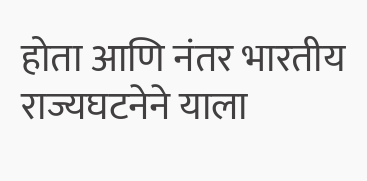होता आणि नंतर भारतीय राज्यघटनेने याला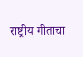राष्ट्रीय गीताचा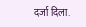दर्जा दिला.